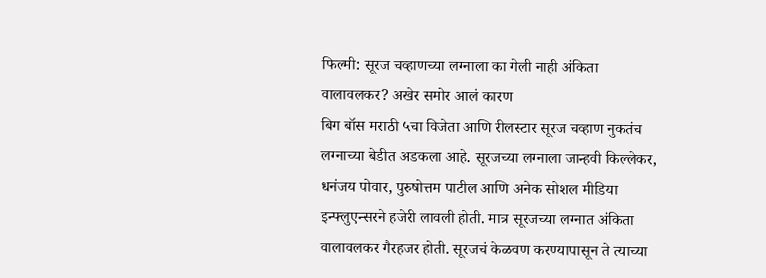फिल्मी: सूरज चव्हाणच्या लग्नाला का गेली नाही अंकिता वालावलकर? अखेर समोर आलं कारण
बिग बॉस मराठी ५चा विजेता आणि रीलस्टार सूरज चव्हाण नुकतंच लग्नाच्या बेडीत अडकला आहे. सूरजच्या लग्नाला जान्हवी किल्लेकर, धनंजय पोवार, पुरुषोत्तम पाटील आणि अनेक सोशल मीडिया इन्फ्लुएन्सरने हजेरी लावली होती. मात्र सूरजच्या लग्नात अंकिता वालावलकर गैरहजर होती. सूरजचं केळवण करण्यापासून ते त्याच्या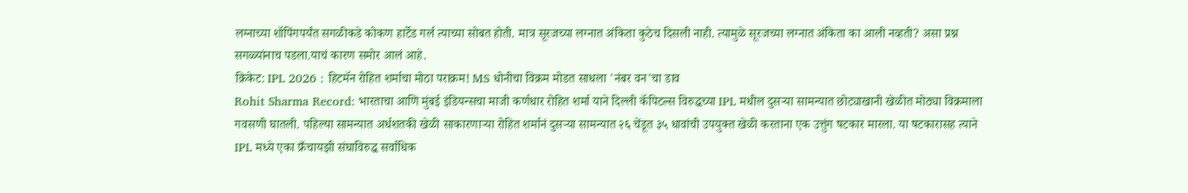लग्नाच्या शॉपिंगपर्यंत सगळीकडे कोकण हार्टेड गर्ल त्याच्या सोबत होती. मात्र सूरजच्या लग्नात अंकिता कुठेच दिसली नाही. त्यामुळे सूरजच्या लग्नात अंकिता का आली नव्हती? असा प्रश्न सगळ्यांनाच पडला.याचं कारण समोर आलं आहे.
क्रिकेट: IPL 2026 : हिटमॅन रोहित शर्माचा मोठा पराक्रम! MS धोनीचा विक्रम मोडत साधला 'नंबर वन'चा डाव
Rohit Sharma Record: भारताचा आणि मुंबई इंडियन्सचा माजी कर्णधार रोहित शर्मा याने दिल्ली कॅपिटल्स विरुद्धच्या IPL मधील दुसऱ्या सामन्यात छोट्याखानी खेळीत मोठ्या विक्रमाला गवसणी घातली. पहिल्या सामन्यात अर्धशतकी खेळी साकारणाऱ्या रोहित शर्मानं दुसऱ्या सामन्यात २६ चेंडूत ३५ धावांची उपयुक्त खेळी करताना एक उत्तुंग षटकार मारला. या षटकारासह त्याने IPL मध्ये एका फ्रँचायझी संघाविरुद्ध सर्वाधिक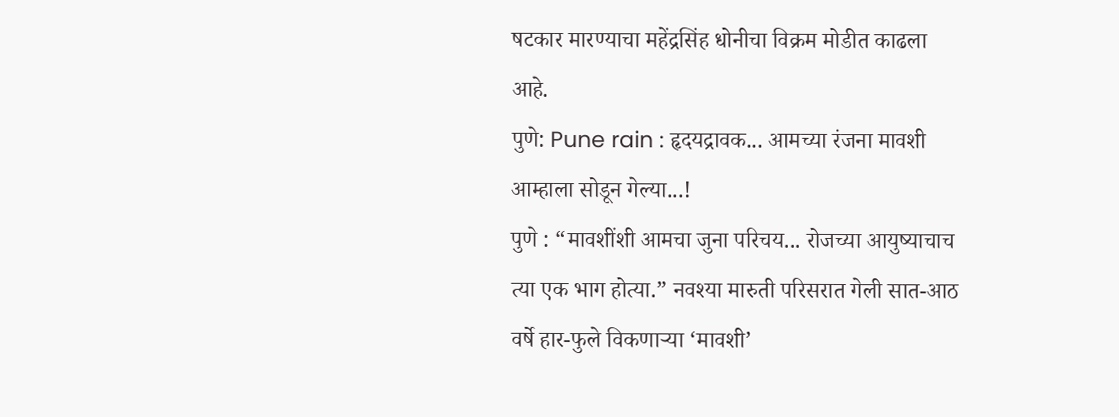षटकार मारण्याचा महेंद्रसिंह धोनीचा विक्रम मोडीत काढला आहे.
पुणे: Pune rain : हृदयद्रावक... आमच्या रंजना मावशी आम्हाला सोडून गेल्या...!
पुणे : “मावशींशी आमचा जुना परिचय... रोजच्या आयुष्याचाच त्या एक भाग होत्या.” नवश्या मारुती परिसरात गेली सात-आठ वर्षे हार-फुले विकणाऱ्या ‘मावशी’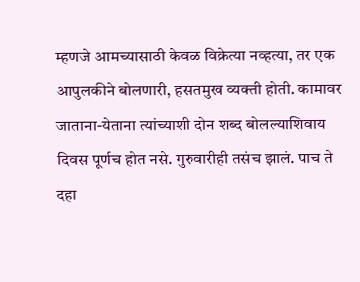म्हणजे आमच्यासाठी केवळ विक्रेत्या नव्हत्या, तर एक आपुलकीने बोलणारी, हसतमुख व्यक्ती होती. कामावर जाताना-येताना त्यांच्याशी दोन शब्द बोलल्याशिवाय दिवस पूर्णच होत नसे. गुरुवारीही तसंच झालं. पाच ते दहा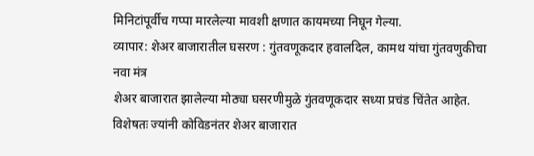मिनिटांपूर्वीच गप्पा मारलेल्या मावशी क्षणात कायमच्या निघून गेल्या.
व्यापार: शेअर बाजारातील घसरण : गुंतवणूकदार हवालदिल, कामथ यांचा गुंतवणुकीचा नवा मंत्र
शेअर बाजारात झालेल्या मोठ्या घसरणीमुळे गुंतवणूकदार सध्या प्रचंड चिंतेत आहेत. विशेषतः ज्यांनी कोविडनंतर शेअर बाजारात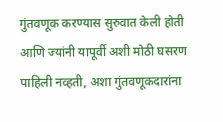गुंतवणूक करण्यास सुरुवात केली होती आणि ज्यांनी यापूर्वी अशी मोठी घसरण पाहिली नव्हती, अशा गुंतवणूकदारांना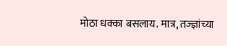मोठा धक्का बसलाय. मात्र, तज्ज्ञांच्या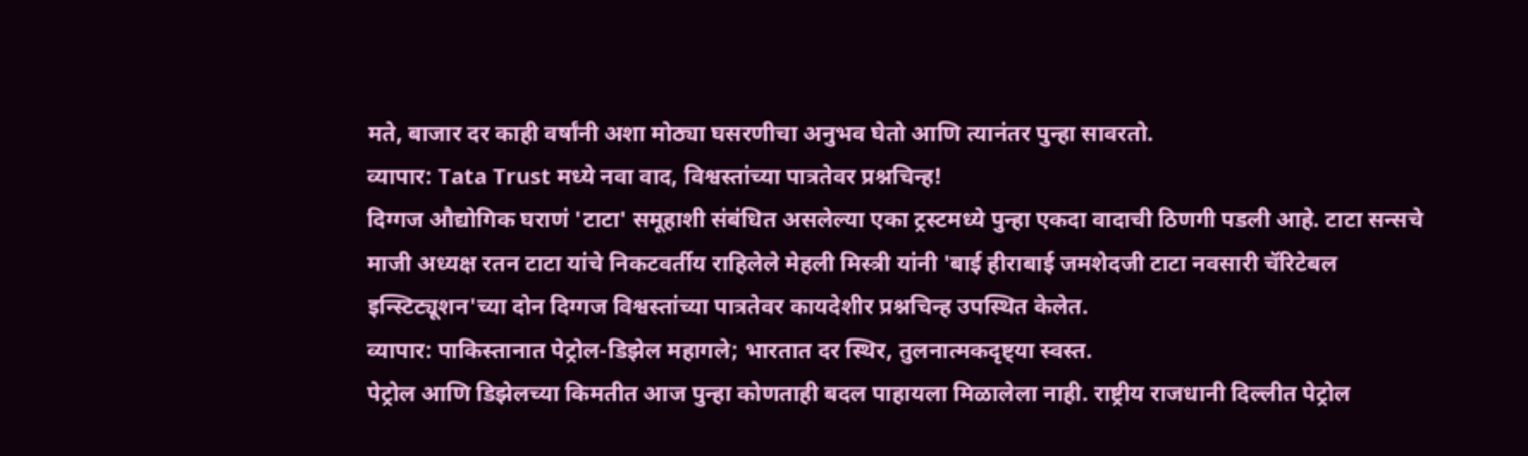मते, बाजार दर काही वर्षांनी अशा मोठ्या घसरणीचा अनुभव घेतो आणि त्यानंतर पुन्हा सावरतो.
व्यापार: Tata Trust मध्ये नवा वाद, विश्वस्तांच्या पात्रतेवर प्रश्नचिन्ह!
दिग्गज औद्योगिक घराणं 'टाटा' समूहाशी संबंधित असलेल्या एका ट्रस्टमध्ये पुन्हा एकदा वादाची ठिणगी पडली आहे. टाटा सन्सचे माजी अध्यक्ष रतन टाटा यांचे निकटवर्तीय राहिलेले मेहली मिस्त्री यांनी 'बाई हीराबाई जमशेदजी टाटा नवसारी चॅरिटेबल इन्स्टिट्यूशन'च्या दोन दिग्गज विश्वस्तांच्या पात्रतेवर कायदेशीर प्रश्नचिन्ह उपस्थित केलेत.
व्यापार: पाकिस्तानात पेट्रोल-डिझेल महागले; भारतात दर स्थिर, तुलनात्मकदृष्ट्या स्वस्त.
पेट्रोल आणि डिझेलच्या किमतीत आज पुन्हा कोणताही बदल पाहायला मिळालेला नाही. राष्ट्रीय राजधानी दिल्लीत पेट्रोल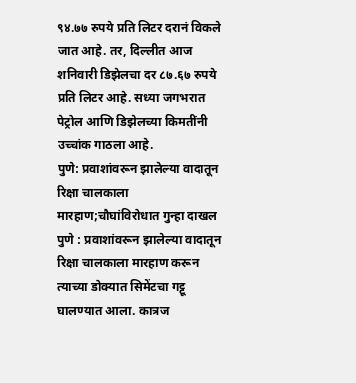९४.७७ रुपये प्रति लिटर दरानं विकले जात आहे. तर, दिल्लीत आज शनिवारी डिझेलचा दर ८७.६७ रुपये प्रति लिटर आहे. सध्या जगभरात पेट्रोल आणि डिझेलच्या किमतींनी उच्चांक गाठला आहे.
पुणे: प्रवाशांवरून झालेल्या वादातून रिक्षा चालकाला मारहाण;चौघांविरोधात गुन्हा दाखल
पुणे : प्रवाशांवरून झालेल्या वादातून रिक्षा चालकाला मारहाण करून त्याच्या डोक्यात सिमेंटचा गट्टू घालण्यात आला. कात्रज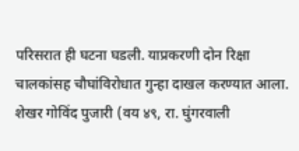परिसरात ही घटना घडली. याप्रकरणी दोन रिक्षा चालकांसह चौघांविरोधात गुन्हा दाखल करण्यात आला. शेखर गोविंद पुजारी (वय ४९, रा. घुंगरवाली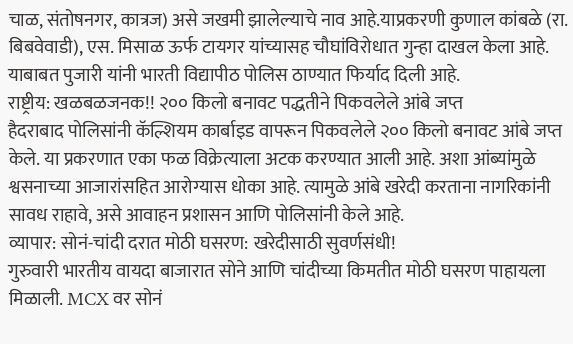चाळ, संतोषनगर, कात्रज) असे जखमी झालेल्याचे नाव आहे.याप्रकरणी कुणाल कांबळे (रा. बिबवेवाडी), एस. मिसाळ ऊर्फ टायगर यांच्यासह चौघांविरोधात गुन्हा दाखल केला आहे. याबाबत पुजारी यांनी भारती विद्यापीठ पोलिस ठाण्यात फिर्याद दिली आहे.
राष्ट्रीय: खळबळजनक!! २०० किलो बनावट पद्धतीने पिकवलेले आंबे जप्त
हैदराबाद पोलिसांनी कॅल्शियम कार्बाइड वापरून पिकवलेले २०० किलो बनावट आंबे जप्त केले. या प्रकरणात एका फळ विक्रेत्याला अटक करण्यात आली आहे. अशा आंब्यांमुळे श्वसनाच्या आजारांसहित आरोग्यास धोका आहे. त्यामुळे आंबे खरेदी करताना नागरिकांनी सावध राहावे, असे आवाहन प्रशासन आणि पोलिसांनी केले आहे.
व्यापार: सोनं-चांदी दरात मोठी घसरण: खरेदीसाठी सुवर्णसंधी!
गुरुवारी भारतीय वायदा बाजारात सोने आणि चांदीच्या किमतीत मोठी घसरण पाहायला मिळाली. MCX वर सोनं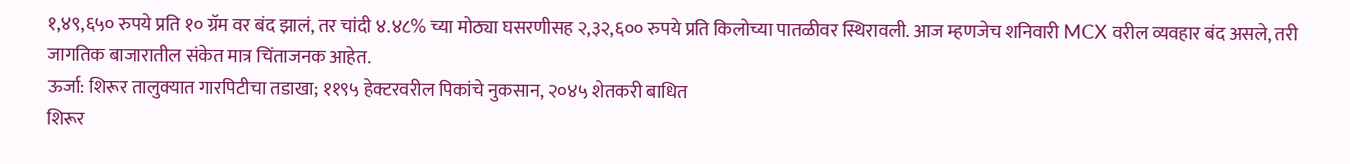१,४९,६५० रुपये प्रति १० ग्रॅम वर बंद झालं, तर चांदी ४.४८% च्या मोठ्या घसरणीसह २,३२,६०० रुपये प्रति किलोच्या पातळीवर स्थिरावली. आज म्हणजेच शनिवारी MCX वरील व्यवहार बंद असले, तरी जागतिक बाजारातील संकेत मात्र चिंताजनक आहेत.
ऊर्जा: शिरूर तालुक्यात गारपिटीचा तडाखा; ११९५ हेक्टरवरील पिकांचे नुकसान, २०४५ शेतकरी बाधित
शिरूर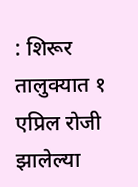: शिरूर तालुक्यात १ एप्रिल रोजी झालेल्या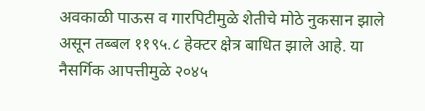अवकाळी पाऊस व गारपिटीमुळे शेतीचे मोठे नुकसान झाले असून तब्बल ११९५.८ हेक्टर क्षेत्र बाधित झाले आहे. या नैसर्गिक आपत्तीमुळे २०४५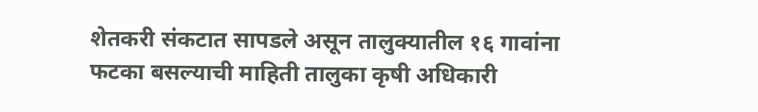शेतकरी संकटात सापडले असून तालुक्यातील १६ गावांना फटका बसल्याची माहिती तालुका कृषी अधिकारी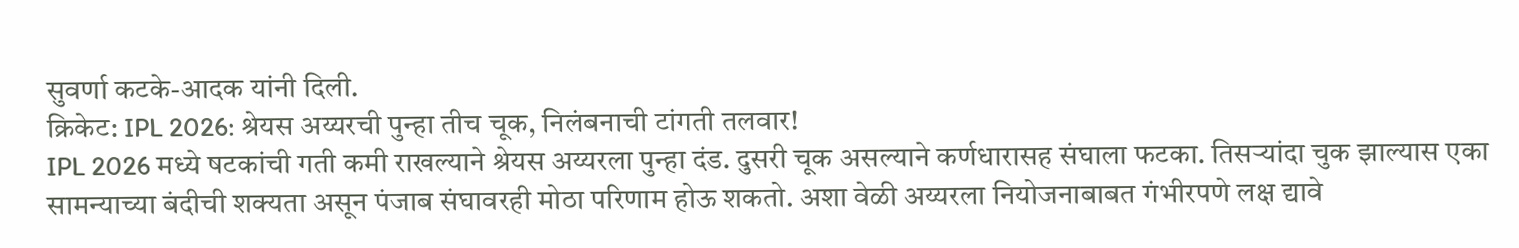सुवर्णा कटके-आदक यांनी दिली.
क्रिकेट: IPL 2026: श्रेयस अय्यरची पुन्हा तीच चूक, निलंबनाची टांगती तलवार!
IPL 2026 मध्ये षटकांची गती कमी राखल्याने श्रेयस अय्यरला पुन्हा दंड. दुसरी चूक असल्याने कर्णधारासह संघाला फटका. तिसऱ्यांदा चुक झाल्यास एका सामन्याच्या बंदीची शक्यता असून पंजाब संघावरही मोठा परिणाम होऊ शकतो. अशा वेळी अय्यरला नियोजनाबाबत गंभीरपणे लक्ष द्यावे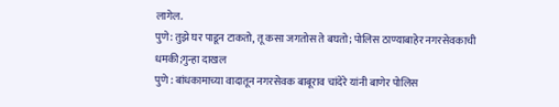लागेल.
पुणे: तुझे घर पाडून टाकतो, तू कसा जगतोस ते बघतो; पोलिस ठाण्याबाहेर नगरसेवकाची धमकी;गुन्हा दाखल
पुणे : बांधकामाच्या वादातून नगरसेवक बाबूराव चांदेरे यांनी बाणेर पोलिस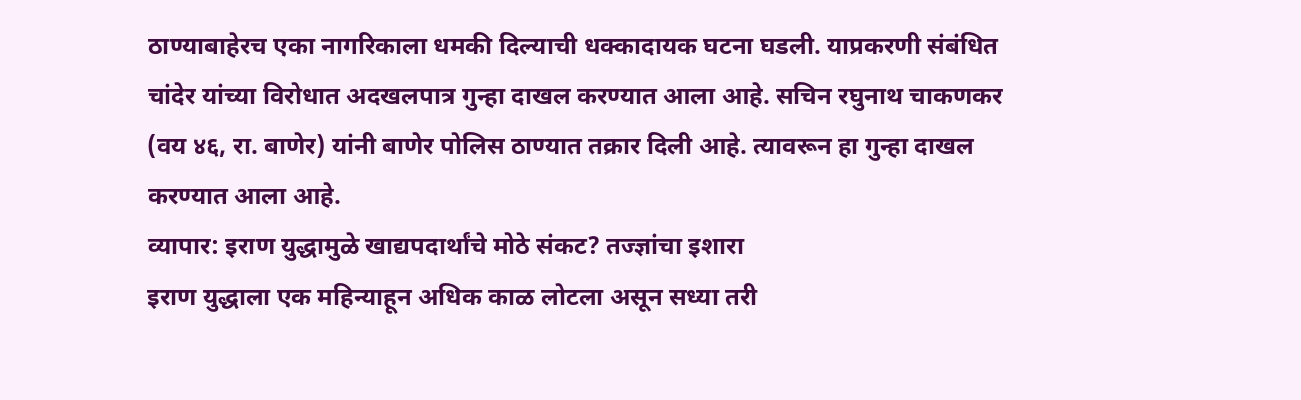ठाण्याबाहेरच एका नागरिकाला धमकी दिल्याची धक्कादायक घटना घडली. याप्रकरणी संबंधित चांदेर यांच्या विरोधात अदखलपात्र गुन्हा दाखल करण्यात आला आहे. सचिन रघुनाथ चाकणकर (वय ४६, रा. बाणेर) यांनी बाणेर पोलिस ठाण्यात तक्रार दिली आहे. त्यावरून हा गुन्हा दाखल करण्यात आला आहे.
व्यापार: इराण युद्धामुळे खाद्यपदार्थांचे मोठे संकट? तज्ज्ञांचा इशारा
इराण युद्धाला एक महिन्याहून अधिक काळ लोटला असून सध्या तरी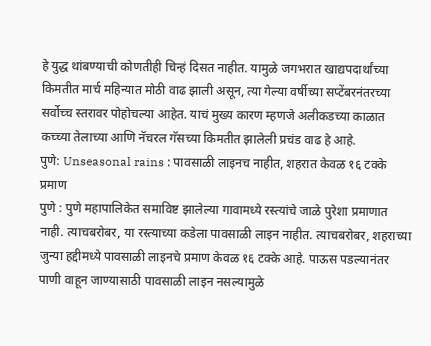हे युद्ध थांबण्याची कोणतीही चिन्हं दिसत नाहीत. यामुळे जगभरात खाद्यपदार्थांच्या किमतीत मार्च महिन्यात मोठी वाढ झाली असून, त्या गेल्या वर्षीच्या सप्टेंबरनंतरच्या सर्वोच्च स्तरावर पोहोचल्या आहेत. याचं मुख्य कारण म्हणजे अलीकडच्या काळात कच्च्या तेलाच्या आणि नॅचरल गॅसच्या किमतीत झालेली प्रचंड वाढ हे आहे.
पुणे: Unseasonal rains : पावसाळी लाइनच नाहीत, शहरात केवळ १६ टक्के प्रमाण
पुणे : पुणे महापालिकेत समाविष्ट झालेल्या गावामध्ये रस्त्यांचे जाळे पुरेशा प्रमाणात नाही. त्याचबरोबर, या रस्त्याच्या कडेला पावसाळी लाइन नाहीत. त्याचबरोबर, शहराच्या जुन्या हद्दीमध्ये पावसाळी लाइनचे प्रमाण केवळ १६ टक्के आहे. पाऊस पडल्यानंतर पाणी वाहून जाण्यासाठी पावसाळी लाइन नसल्यामुळे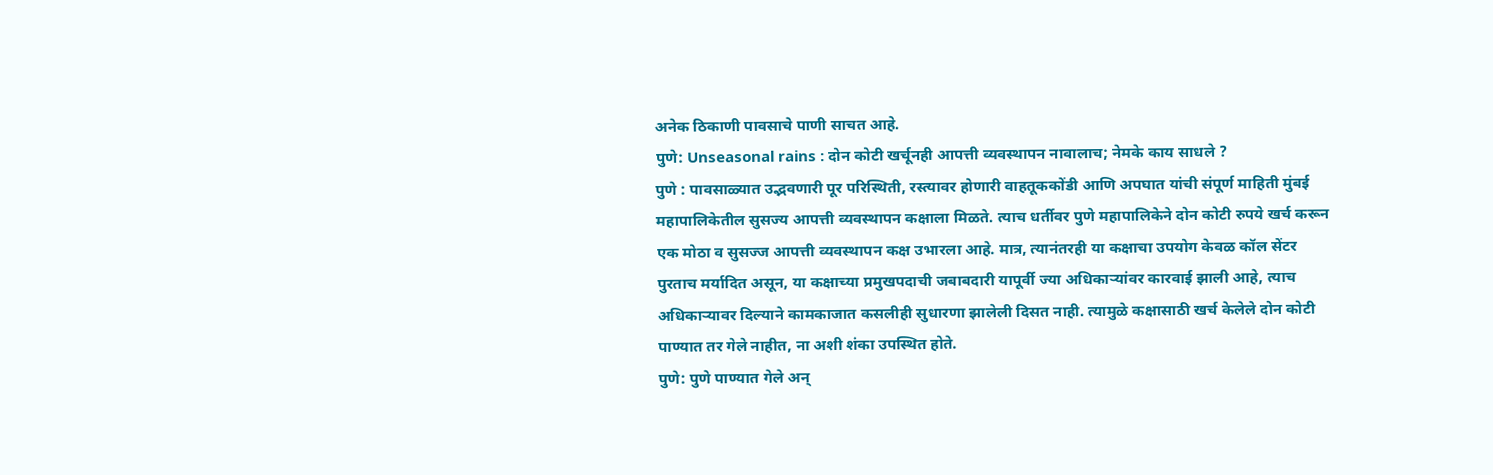अनेक ठिकाणी पावसाचे पाणी साचत आहे.
पुणे: Unseasonal rains : दोन कोटी खर्चूनही आपत्ती व्यवस्थापन नावालाच; नेमके काय साधले ?
पुणे : पावसाळ्यात उद्भवणारी पूर परिस्थिती, रस्त्यावर होणारी वाहतूककोंडी आणि अपघात यांची संपूर्ण माहिती मुंबई महापालिकेतील सुसज्य आपत्ती व्यवस्थापन कक्षाला मिळते. त्याच धर्तीवर पुणे महापालिकेने दोन कोटी रुपये खर्च करून एक मोठा व सुसज्ज आपत्ती व्यवस्थापन कक्ष उभारला आहे. मात्र, त्यानंतरही या कक्षाचा उपयोग केवळ कॉल सेंटर पुरताच मर्यादित असून, या कक्षाच्या प्रमुखपदाची जबाबदारी यापूर्वी ज्या अधिकाऱ्यांवर कारवाई झाली आहे, त्याच अधिकाऱ्यावर दिल्याने कामकाजात कसलीही सुधारणा झालेली दिसत नाही. त्यामुळे कक्षासाठी खर्च केलेले दोन कोटी पाण्यात तर गेले नाहीत, ना अशी शंका उपस्थित होते.
पुणे: पुणे पाण्यात गेले अन्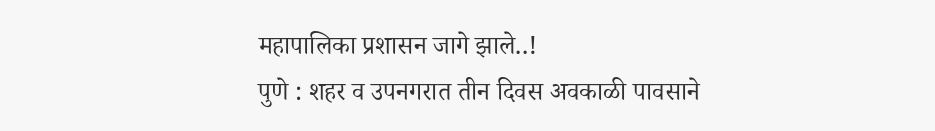महापालिका प्रशासन जागे झाले..!
पुणे : शहर व उपनगरात तीन दिवस अवकाळी पावसाने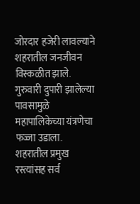जोरदार हजेरी लावल्याने शहरातील जनजीवन विस्कळीत झाले. गुरुवारी दुपारी झालेल्या पावसामुळे महापालिकेच्या यंत्रणेचा फज्जा उडाला. शहरातील प्रमुख रस्त्यांसह सर्व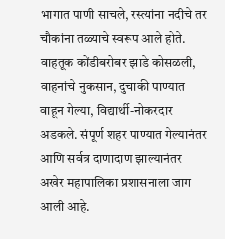भागात पाणी साचले, रस्त्यांना नदीचे तर चौकांना तळ्याचे स्वरूप आले होते. वाहतूक कोंडीबरोबर झाडे कोसळली, वाहनांचे नुकसान, दुचाकी पाण्यात वाहून गेल्या, विद्यार्थी-नोकरदार अडकले. संपूर्ण शहर पाण्यात गेल्यानंतर आणि सर्वत्र दाणादाण झाल्यानंतर अखेर महापालिका प्रशासनाला जाग आली आहे.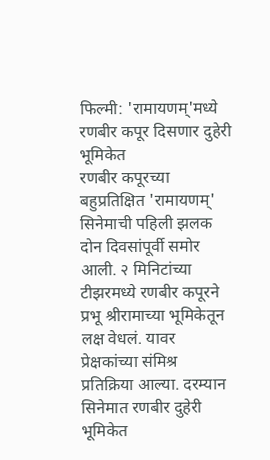फिल्मी: 'रामायणम्'मध्ये रणबीर कपूर दिसणार दुहेरी भूमिकेत
रणबीर कपूरच्या बहुप्रतिक्षित 'रामायणम्' सिनेमाची पहिली झलक दोन दिवसांपूर्वी समोर आली. २ मिनिटांच्या टीझरमध्ये रणबीर कपूरने प्रभू श्रीरामाच्या भूमिकेतून लक्ष वेधलं. यावर प्रेक्षकांच्या संमिश्र प्रतिक्रिया आल्या. दरम्यान सिनेमात रणबीर दुहेरी भूमिकेत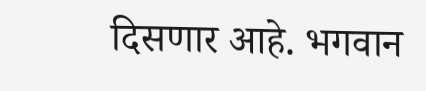दिसणार आहे. भगवान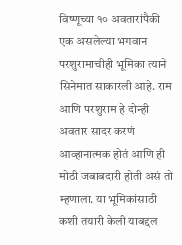विष्णूच्या १० अवतारांपैकी एक असलेल्या भगवान परशुरामाचीही भूमिका त्याने सिनेमात साकारली आहे. राम आणि परशुराम हे दोन्ही अवतार सादर करणं आव्हानात्मक होतं आणि ही मोठी जबाबदारी होती असं तो म्हणाला. या भूमिकांसाठी कशी तयारी केली याबद्दल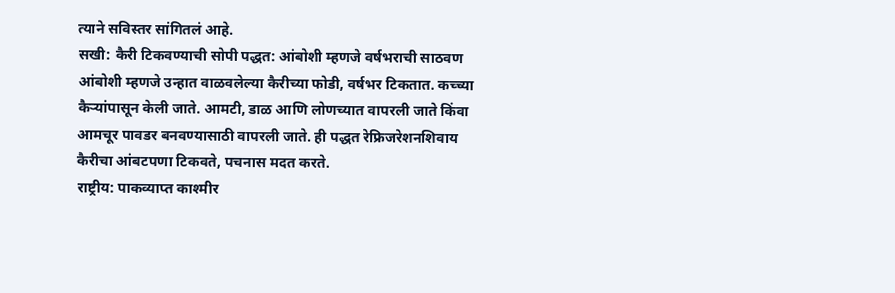त्याने सविस्तर सांगितलं आहे.
सखी: कैरी टिकवण्याची सोपी पद्धत: आंबोशी म्हणजे वर्षभराची साठवण
आंबोशी म्हणजे उन्हात वाळवलेल्या कैरीच्या फोडी, वर्षभर टिकतात. कच्च्या कैऱ्यांपासून केली जाते. आमटी, डाळ आणि लोणच्यात वापरली जाते किंवा आमचूर पावडर बनवण्यासाठी वापरली जाते. ही पद्धत रेफ्रिजरेशनशिवाय कैरीचा आंबटपणा टिकवते, पचनास मदत करते.
राष्ट्रीय: पाकव्याप्त काश्मीर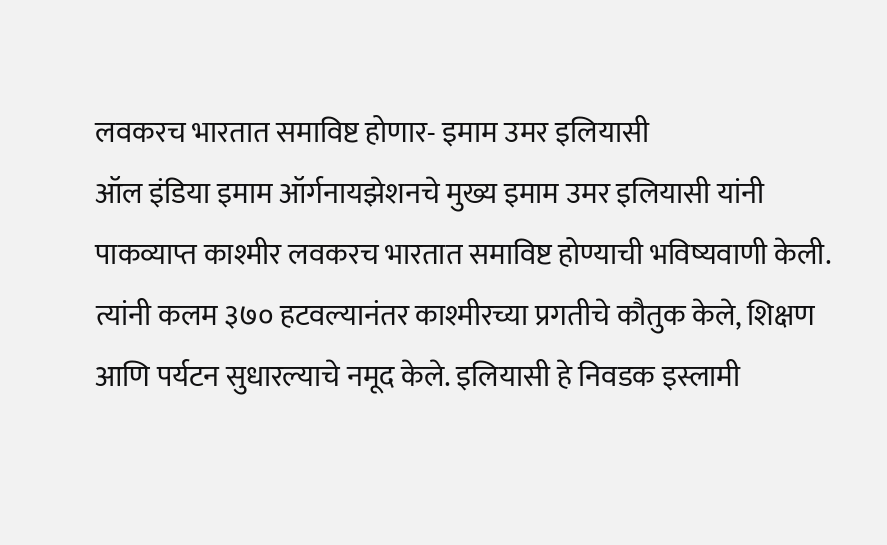लवकरच भारतात समाविष्ट होणार- इमाम उमर इलियासी
ऑल इंडिया इमाम ऑर्गनायझेशनचे मुख्य इमाम उमर इलियासी यांनी पाकव्याप्त काश्मीर लवकरच भारतात समाविष्ट होण्याची भविष्यवाणी केली. त्यांनी कलम ३७० हटवल्यानंतर काश्मीरच्या प्रगतीचे कौतुक केले, शिक्षण आणि पर्यटन सुधारल्याचे नमूद केले. इलियासी हे निवडक इस्लामी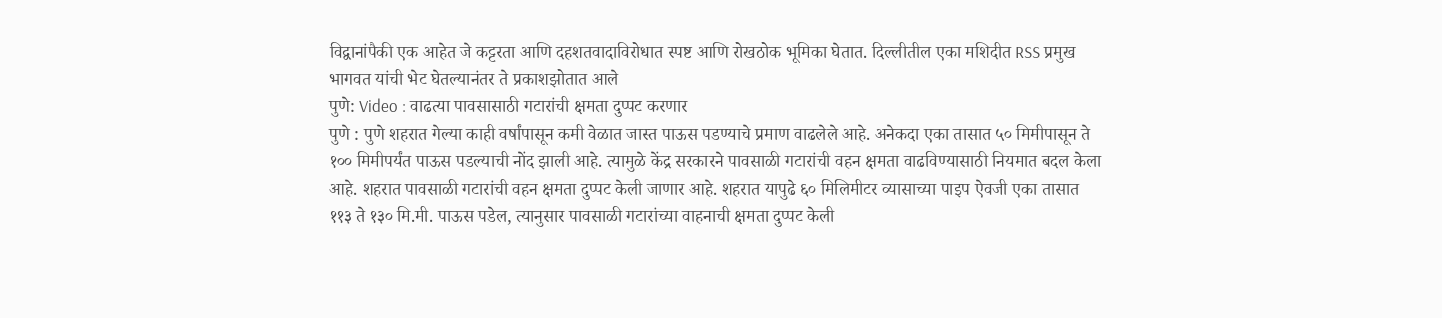विद्वानांपैकी एक आहेत जे कट्टरता आणि दहशतवादाविरोधात स्पष्ट आणि रोखठोक भूमिका घेतात. दिल्लीतील एका मशिदीत RSS प्रमुख भागवत यांची भेट घेतल्यानंतर ते प्रकाशझोतात आले
पुणे: Video : वाढत्या पावसासाठी गटारांची क्षमता दुप्पट करणार
पुणे : पुणे शहरात गेल्या काही वर्षांपासून कमी वेळात जास्त पाऊस पडण्याचे प्रमाण वाढलेले आहे. अनेकदा एका तासात ५० मिमीपासून ते १०० मिमीपर्यंत पाऊस पडल्याची नोंद झाली आहे. त्यामुळे केंद्र सरकारने पावसाळी गटारांची वहन क्षमता वाढविण्यासाठी नियमात बदल केला आहे. शहरात पावसाळी गटारांची वहन क्षमता दुप्पट केली जाणार आहे. शहरात यापुढे ६० मिलिमीटर व्यासाच्या पाइप ऐवजी एका तासात ११३ ते १३० मि.मी. पाऊस पडेल, त्यानुसार पावसाळी गटारांच्या वाहनाची क्षमता दुप्पट केली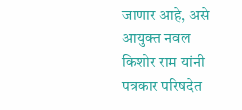जाणार आहे, असे आयुक्त नवल किशोर राम यांनी पत्रकार परिषदेत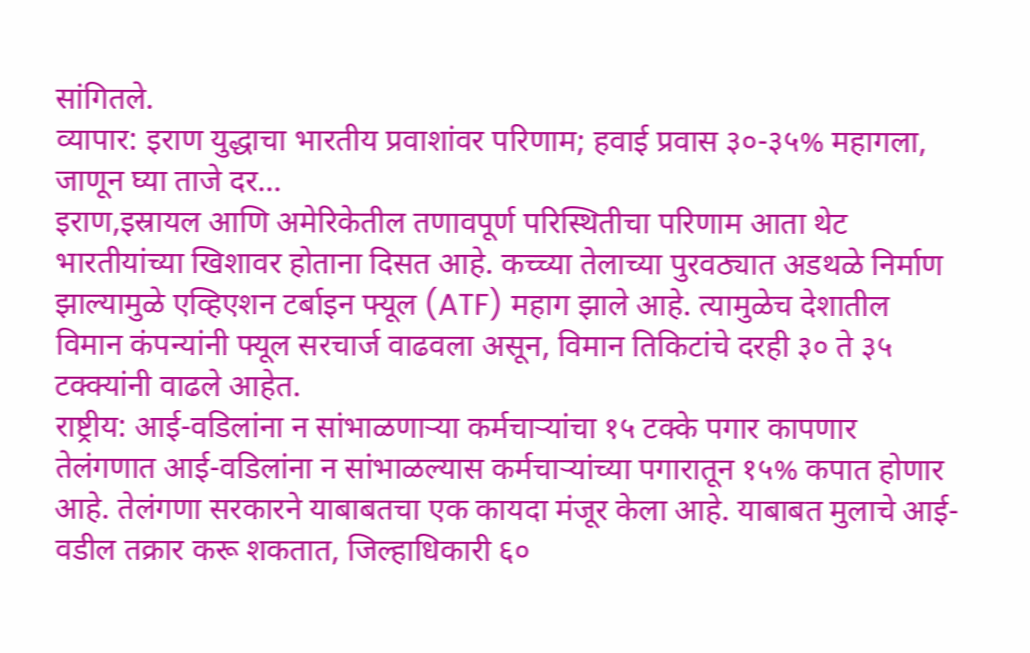सांगितले.
व्यापार: इराण युद्धाचा भारतीय प्रवाशांवर परिणाम; हवाई प्रवास ३०-३५% महागला, जाणून घ्या ताजे दर...
इराण,इस्रायल आणि अमेरिकेतील तणावपूर्ण परिस्थितीचा परिणाम आता थेट भारतीयांच्या खिशावर होताना दिसत आहे. कच्च्या तेलाच्या पुरवठ्यात अडथळे निर्माण झाल्यामुळे एव्हिएशन टर्बाइन फ्यूल (ATF) महाग झाले आहे. त्यामुळेच देशातील विमान कंपन्यांनी फ्यूल सरचार्ज वाढवला असून, विमान तिकिटांचे दरही ३० ते ३५ टक्क्यांनी वाढले आहेत.
राष्ट्रीय: आई-वडिलांना न सांभाळणाऱ्या कर्मचाऱ्यांचा १५ टक्के पगार कापणार
तेलंगणात आई-वडिलांना न सांभाळल्यास कर्मचाऱ्यांच्या पगारातून १५% कपात होणार आहे. तेलंगणा सरकारने याबाबतचा एक कायदा मंजूर केला आहे. याबाबत मुलाचे आई-वडील तक्रार करू शकतात, जिल्हाधिकारी ६०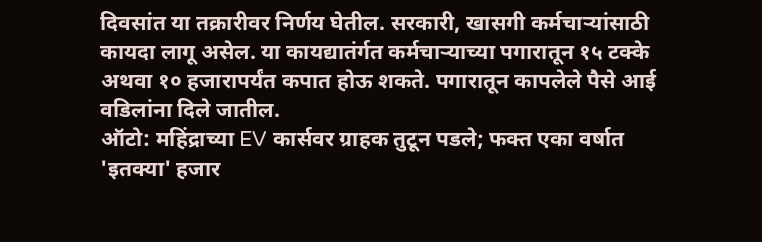दिवसांत या तक्रारीवर निर्णय घेतील. सरकारी, खासगी कर्मचाऱ्यांसाठी कायदा लागू असेल. या कायद्यातंर्गत कर्मचाऱ्याच्या पगारातून १५ टक्के अथवा १० हजारापर्यंत कपात होऊ शकते. पगारातून कापलेले पैसे आई वडिलांना दिले जातील.
ऑटो: महिंद्राच्या EV कार्सवर ग्राहक तुटून पडले; फक्त एका वर्षात 'इतक्या' हजार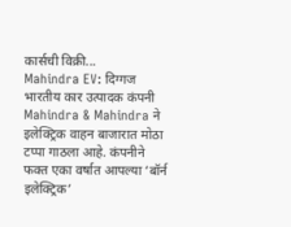कार्सची विक्री...
Mahindra EV: दिग्गज भारतीय कार उत्पादक कंपनी Mahindra & Mahindra ने इलेक्ट्रिक वाहन बाजारात मोठा टप्पा गाठला आहे. कंपनीने फक्त एका वर्षात आपल्या ‘बॉर्न इलेक्ट्रिक’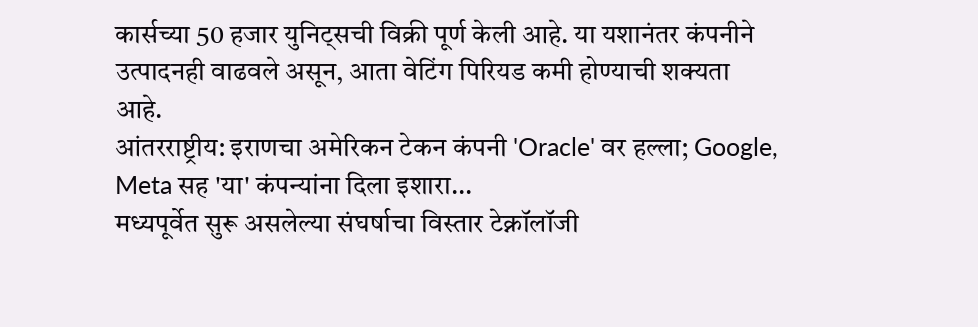कार्सच्या 50 हजार युनिट्सची विक्री पूर्ण केली आहे. या यशानंतर कंपनीने उत्पादनही वाढवले असून, आता वेटिंग पिरियड कमी होण्याची शक्यता आहे.
आंतरराष्ट्रीय: इराणचा अमेरिकन टेकन कंपनी 'Oracle' वर हल्ला; Google, Meta सह 'या' कंपन्यांना दिला इशारा...
मध्यपूर्वेत सुरू असलेल्या संघर्षाचा विस्तार टेक्नॉलॉजी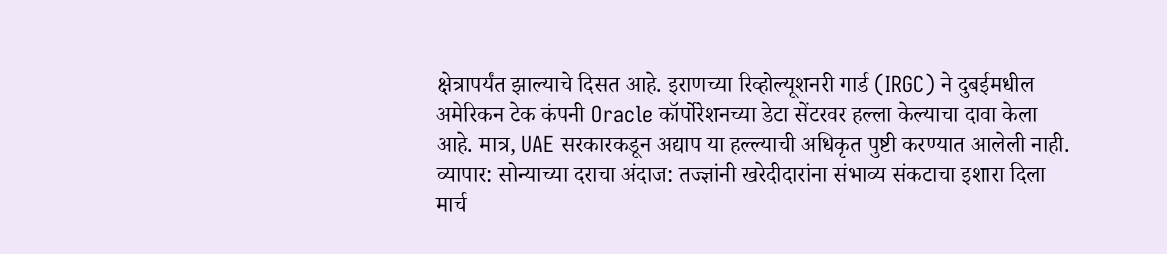क्षेत्रापर्यंत झाल्याचे दिसत आहे. इराणच्या रिव्होल्यूशनरी गार्ड (IRGC) ने दुबईमधील अमेरिकन टेक कंपनी Oracle कॉर्पोरेशनच्या डेटा सेंटरवर हल्ला केल्याचा दावा केला आहे. मात्र, UAE सरकारकडून अद्याप या हल्ल्याची अधिकृत पुष्टी करण्यात आलेली नाही.
व्यापार: सोन्याच्या दराचा अंदाज: तज्ज्ञांनी खरेदीदारांना संभाव्य संकटाचा इशारा दिला
मार्च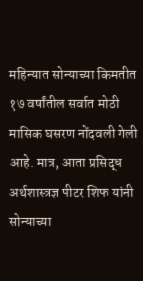महिन्यात सोन्याच्या किमतीत १७ वर्षांतील सर्वात मोठी मासिक घसरण नोंदवली गेली आहे. मात्र, आता प्रसिद्ध अर्थशास्त्रज्ञ पीटर शिफ यांनी सोन्याच्या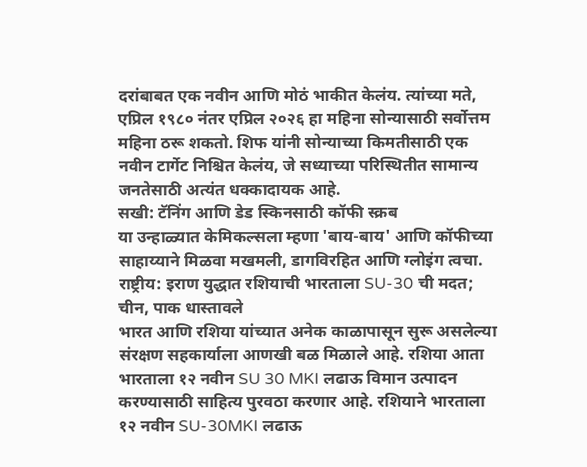दरांबाबत एक नवीन आणि मोठं भाकीत केलंय. त्यांच्या मते, एप्रिल १९८० नंतर एप्रिल २०२६ हा महिना सोन्यासाठी सर्वोत्तम महिना ठरू शकतो. शिफ यांनी सोन्याच्या किमतीसाठी एक नवीन टार्गेट निश्चित केलंय, जे सध्याच्या परिस्थितीत सामान्य जनतेसाठी अत्यंत धक्कादायक आहे.
सखी: टॅनिंग आणि डेड स्किनसाठी कॉफी स्क्रब
या उन्हाळ्यात केमिकल्सला म्हणा 'बाय-बाय' आणि कॉफीच्या साहाय्याने मिळवा मखमली, डागविरहित आणि ग्लोइंग त्वचा.
राष्ट्रीय: इराण युद्धात रशियाची भारताला SU-30 ची मदत; चीन, पाक धास्तावले
भारत आणि रशिया यांच्यात अनेक काळापासून सुरू असलेल्या संरक्षण सहकार्याला आणखी बळ मिळाले आहे. रशिया आता भारताला १२ नवीन SU 30 MKI लढाऊ विमान उत्पादन करण्यासाठी साहित्य पुरवठा करणार आहे. रशियाने भारताला १२ नवीन SU-30MKI लढाऊ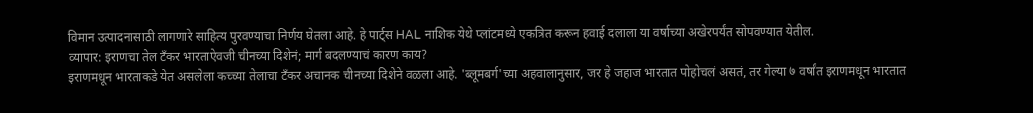विमान उत्पादनासाठी लागणारे साहित्य पुरवण्याचा निर्णय घेतला आहे. हे पार्ट्स HAL नाशिक येथे प्लांटमध्ये एकत्रित करून हवाई दलाला या वर्षाच्या अखेरपर्यंत सोपवण्यात येतील.
व्यापार: इराणचा तेल टँकर भारताऐवजी चीनच्या दिशेनं; मार्ग बदलण्याचं कारण काय?
इराणमधून भारताकडे येत असलेला कच्च्या तेलाचा टँकर अचानक चीनच्या दिशेने वळला आहे. 'ब्लूमबर्ग'च्या अहवालानुसार, जर हे जहाज भारतात पोहोचलं असतं, तर गेल्या ७ वर्षांत इराणमधून भारतात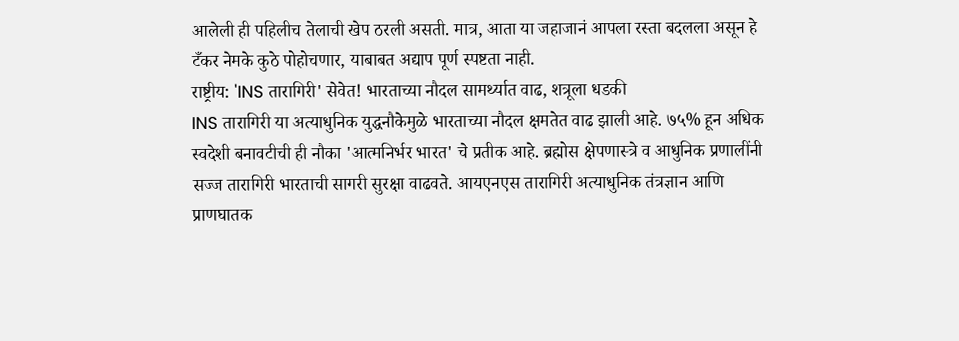आलेली ही पहिलीच तेलाची खेप ठरली असती. मात्र, आता या जहाजानं आपला रस्ता बदलला असून हे टँकर नेमके कुठे पोहोचणार, याबाबत अद्याप पूर्ण स्पष्टता नाही.
राष्ट्रीय: 'INS तारागिरी' सेवेत! भारताच्या नौदल सामर्थ्यात वाढ, शत्रूला धडकी
INS तारागिरी या अत्याधुनिक युद्धनौकेमुळे भारताच्या नौदल क्षमतेत वाढ झाली आहे. ७५% हून अधिक स्वदेशी बनावटीची ही नौका 'आत्मनिर्भर भारत' चे प्रतीक आहे. ब्रह्मोस क्षेपणास्त्रे व आधुनिक प्रणालींनी सज्ज तारागिरी भारताची सागरी सुरक्षा वाढवते. आयएनएस तारागिरी अत्याधुनिक तंत्रज्ञान आणि प्राणघातक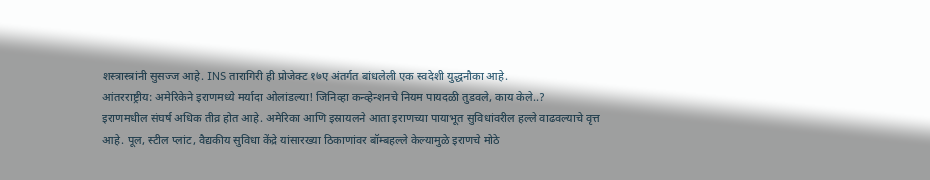शस्त्रास्त्रांनी सुसज्ज आहे. INS तारागिरी ही प्रोजेक्ट १७ए अंतर्गत बांधलेली एक स्वदेशी युद्धनौका आहे.
आंतरराष्ट्रीय: अमेरिकेने इराणमध्ये मर्यादा ओलांडल्या! जिनिव्हा कन्व्हेन्शनचे नियम पायदळी तुडवले, काय केले..?
इराणमधील संघर्ष अधिक तीव्र होत आहे. अमेरिका आणि इस्रायलने आता इराणच्या पायाभूत सुविधांवरील हल्ले वाढवल्याचे वृत्त आहे. पूल, स्टील प्लांट, वैद्यकीय सुविधा केंद्रे यांसारख्या ठिकाणांवर बॉम्बहल्ले केल्यामुळे इराणचे मोठे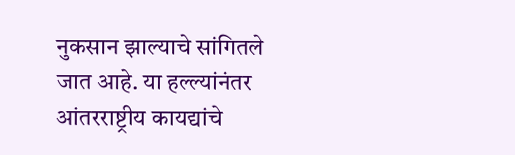नुकसान झाल्याचे सांगितले जात आहे. या हल्ल्यांनंतर आंतरराष्ट्रीय कायद्यांचे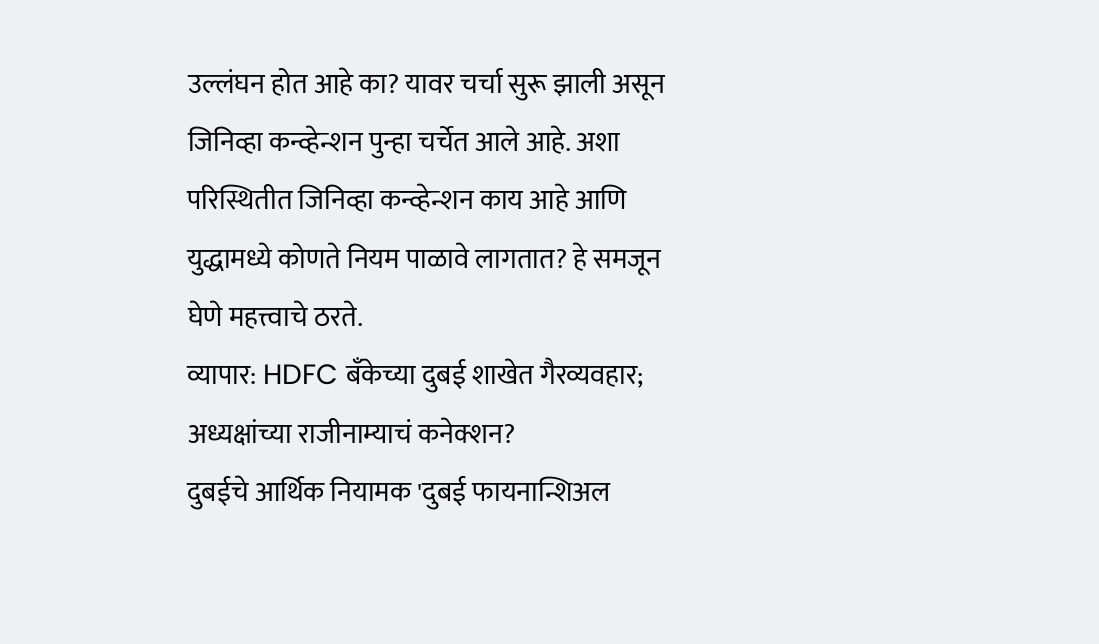उल्लंघन होत आहे का? यावर चर्चा सुरू झाली असून जिनिव्हा कन्व्हेन्शन पुन्हा चर्चेत आले आहे. अशा परिस्थितीत जिनिव्हा कन्व्हेन्शन काय आहे आणि युद्धामध्ये कोणते नियम पाळावे लागतात? हे समजून घेणे महत्त्वाचे ठरते.
व्यापार: HDFC बँकेच्या दुबई शाखेत गैरव्यवहार; अध्यक्षांच्या राजीनाम्याचं कनेक्शन?
दुबईचे आर्थिक नियामक 'दुबई फायनान्शिअल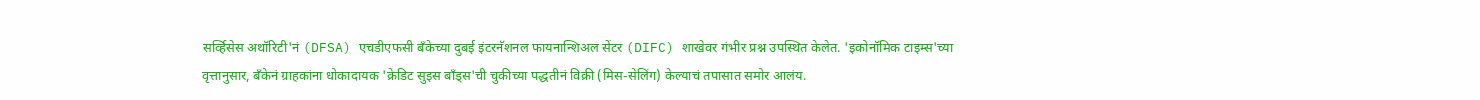सर्व्हिसेस अथॉरिटी'नं (DFSA) एचडीएफसी बँकेच्या दुबई इंटरनॅशनल फायनान्शिअल सेंटर (DIFC) शाखेवर गंभीर प्रश्न उपस्थित केलेत. 'इकोनॉमिक टाइम्स'च्या वृत्तानुसार, बँकेनं ग्राहकांना धोकादायक 'क्रेडिट सुइस बाँड्स'ची चुकीच्या पद्धतीनं विक्री (मिस-सेलिंग) केल्याचं तपासात समोर आलंय.